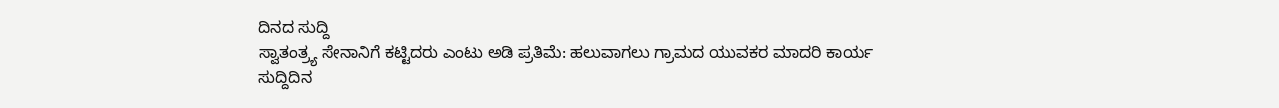ದಿನದ ಸುದ್ದಿ
ಸ್ವಾತಂತ್ರ್ಯ ಸೇನಾನಿಗೆ ಕಟ್ಟಿದರು ಎಂಟು ಅಡಿ ಪ್ರತಿಮೆ: ಹಲುವಾಗಲು ಗ್ರಾಮದ ಯುವಕರ ಮಾದರಿ ಕಾರ್ಯ
ಸುದ್ದಿದಿನ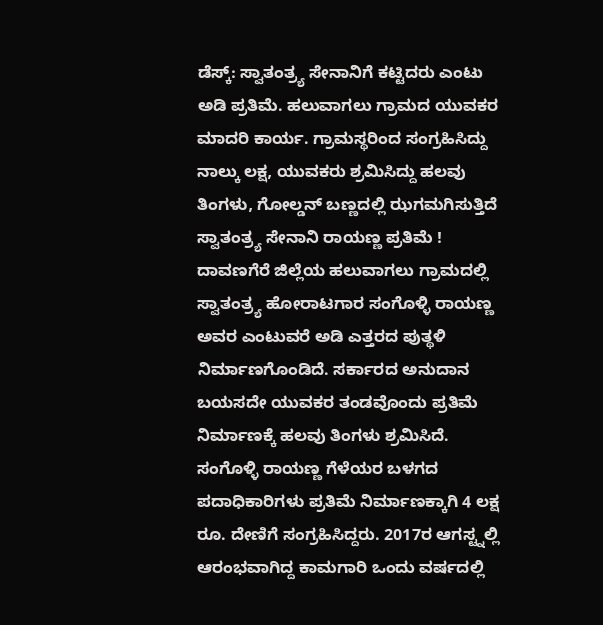ಡೆಸ್ಕ್: ಸ್ವಾತಂತ್ರ್ಯ ಸೇನಾನಿಗೆ ಕಟ್ಟಿದರು ಎಂಟು ಅಡಿ ಪ್ರತಿಮೆ. ಹಲುವಾಗಲು ಗ್ರಾಮದ ಯುವಕರ ಮಾದರಿ ಕಾರ್ಯ. ಗ್ರಾಮಸ್ಥರಿಂದ ಸಂಗ್ರಹಿಸಿದ್ದು ನಾಲ್ಕು ಲಕ್ಷ, ಯುವಕರು ಶ್ರಮಿಸಿದ್ದು ಹಲವು ತಿಂಗಳು, ಗೋಲ್ಡನ್ ಬಣ್ಣದಲ್ಲಿ ಝಗಮಗಿಸುತ್ತಿದೆ ಸ್ವಾತಂತ್ರ್ಯ ಸೇನಾನಿ ರಾಯಣ್ಣ ಪ್ರತಿಮೆ !
ದಾವಣಗೆರೆ ಜಿಲ್ಲೆಯ ಹಲುವಾಗಲು ಗ್ರಾಮದಲ್ಲಿ ಸ್ವಾತಂತ್ರ್ಯ ಹೋರಾಟಗಾರ ಸಂಗೊಳ್ಳಿ ರಾಯಣ್ಣ ಅವರ ಎಂಟುವರೆ ಅಡಿ ಎತ್ತರದ ಪುತ್ಥಳಿ ನಿರ್ಮಾಣಗೊಂಡಿದೆ. ಸರ್ಕಾರದ ಅನುದಾನ ಬಯಸದೇ ಯುವಕರ ತಂಡವೊಂದು ಪ್ರತಿಮೆ ನಿರ್ಮಾಣಕ್ಕೆ ಹಲವು ತಿಂಗಳು ಶ್ರಮಿಸಿದೆ.
ಸಂಗೊಳ್ಳಿ ರಾಯಣ್ಣ ಗೆಳೆಯರ ಬಳಗದ ಪದಾಧಿಕಾರಿಗಳು ಪ್ರತಿಮೆ ನಿರ್ಮಾಣಕ್ಕಾಗಿ 4 ಲಕ್ಷ ರೂ. ದೇಣಿಗೆ ಸಂಗ್ರಹಿಸಿದ್ದರು. 2017ರ ಆಗಸ್ಟ್ನಲ್ಲಿ ಆರಂಭವಾಗಿದ್ದ ಕಾಮಗಾರಿ ಒಂದು ವರ್ಷದಲ್ಲಿ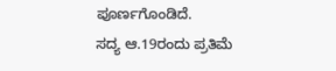ಪೂರ್ಣಗೊಂಡಿದೆ.
ಸದ್ಯ ಆ.19ರಂದು ಪ್ರತಿಮೆ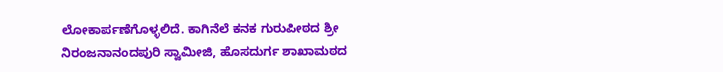ಲೋಕಾರ್ಪಣೆಗೊಳ್ಳಲಿದೆ. ಕಾಗಿನೆಲೆ ಕನಕ ಗುರುಪೀಠದ ಶ್ರೀ ನಿರಂಜನಾನಂದಪುರಿ ಸ್ವಾಮೀಜಿ, ಹೊಸದುರ್ಗ ಶಾಖಾಮಠದ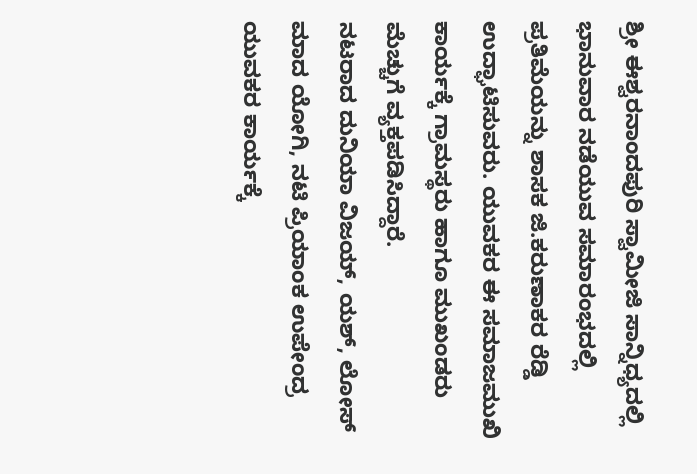ಶ್ರೀ ಈಶ್ವರನಾಂದಪುರಿ ಸ್ವಾಮೀಜಿ ಸಾನ್ನಿಧ್ಯದಲ್ಲಿ ಭಾನುವಾರ ನಡೆಯುವ ಸಮಾರಂಭದಲ್ಲಿ ಪ್ರತಿಮೆಯನ್ನು ಶಾಸಕ ಜಿ.ಕರುಣಾಕರ ರೆಡ್ಡಿ ಉದ್ಘಾಟಿಸುವರು. ಯುವಕರ ಈ ಸಮಾಜಮುಖಿ ಕಾರ್ಯಕ್ಕೆ ಗ್ರಾಮಸ್ಥರು ಹಾಗೂ ಮುಖಂಡರು ಮೆಚ್ಚುಗೆ ವ್ಯಕ್ತಪಡಿಸಿದ್ದಾರೆ.
ನಟರಾದ ದುನಿಯಾ ವಿಜಯ್, ಯಶ್, ಲೋಸ್ ಮಾದ ಯೋಗಿ, ನಟಿ ಪ್ರಿಯಾಂಕ ಉಪೇಂದ್ರ ಯುವಕರ ಕಾರ್ಯಕ್ಕೆ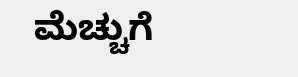ಮೆಚ್ಚುಗೆ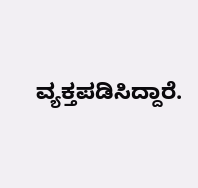ವ್ಯಕ್ತಪಡಿಸಿದ್ದಾರೆ.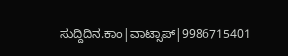ಸುದ್ದಿದಿನ.ಕಾಂ|ವಾಟ್ಸಾಪ್|9986715401